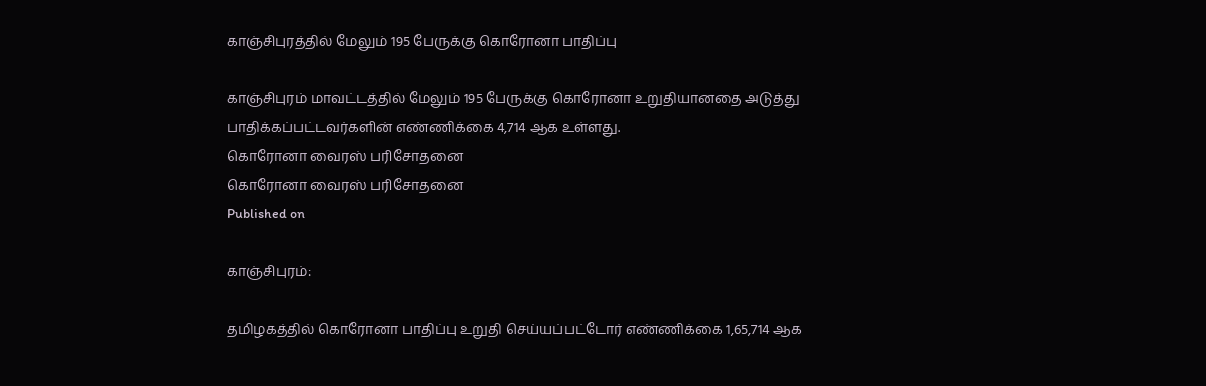காஞ்சிபுரத்தில் மேலும் 195 பேருக்கு கொரோனா பாதிப்பு

காஞ்சிபுரம் மாவட்டத்தில் மேலும் 195 பேருக்கு கொரோனா உறுதியானதை அடுத்து பாதிக்கப்பட்டவர்களின் எண்ணிக்கை 4,714 ஆக உள்ளது.
கொரோனா வைரஸ் பரிசோதனை
கொரோனா வைரஸ் பரிசோதனை
Published on

காஞ்சிபுரம்:

தமிழகத்தில் கொரோனா பாதிப்பு உறுதி செய்யப்பட்டோர் எண்ணிக்கை 1,65,714 ஆக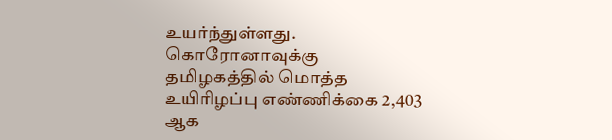உயர்ந்துள்ளது. கொரோனாவுக்கு தமிழகத்தில் மொத்த உயிரிழப்பு எண்ணிக்கை 2,403 ஆக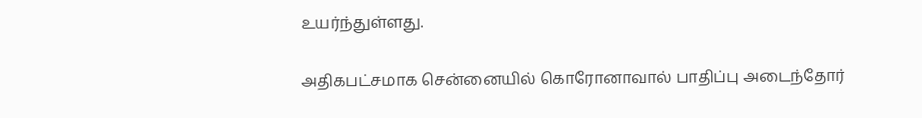உயர்ந்துள்ளது.

அதிகபட்சமாக சென்னையில் கொரோனாவால் பாதிப்பு அடைந்தோர்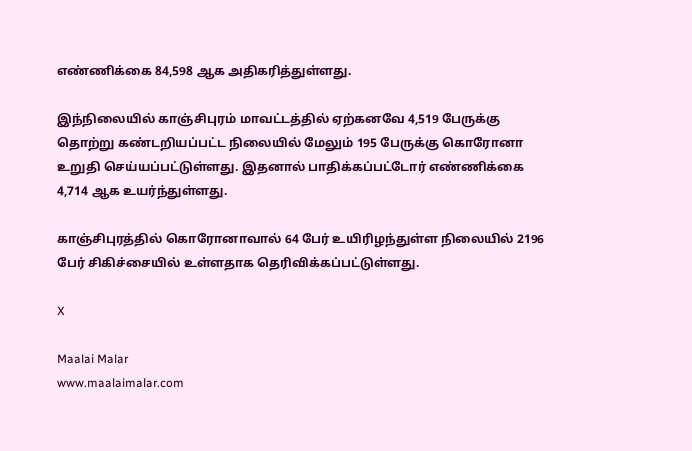எண்ணிக்கை 84,598 ஆக அதிகரித்துள்ளது.

இந்நிலையில் காஞ்சிபுரம் மாவட்டத்தில் ஏற்கனவே 4,519 பேருக்கு தொற்று கண்டறியப்பட்ட நிலையில் மேலும் 195 பேருக்கு கொரோனா உறுதி செய்யப்பட்டுள்ளது. இதனால் பாதிக்கப்பட்டோர் எண்ணிக்கை 4,714 ஆக உயர்ந்துள்ளது.

காஞ்சிபுரத்தில் கொரோனாவால் 64 பேர் உயிரிழந்துள்ள நிலையில் 2196 பேர் சிகிச்சையில் உள்ளதாக தெரிவிக்கப்பட்டுள்ளது.

X

Maalai Malar
www.maalaimalar.com